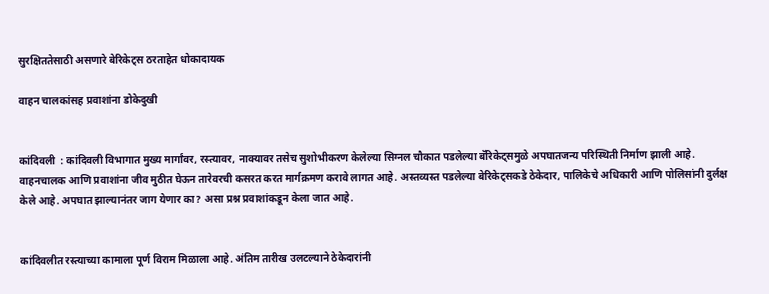सुरक्षिततेसाठी असणारे बेरिकेट्स ठरताहेत धोकादायक

वाहन चालकांसह प्रवाशांना डोकेदुखी


कांदिवली  : कांदिवली विभागात मुख्य मार्गांवर, रस्त्यावर, नाक्यावर तसेच सुशोभीकरण केलेल्या सिग्नल चौकात पडलेल्या बॅरिकेट्समुळे अपघातजन्य परिस्थिती निर्माण झाली आहे. वाहनचालक आणि प्रवाशांना जीव मुठीत घेऊन तारेवरची कसरत करत मार्गक्रमण करावे लागत आहे. अस्तव्यस्त पडलेल्या बेरिकेट्सकडे ठेकेदार, पालिकेचे अधिकारी आणि पोलिसांनी दुर्लक्ष केले आहे. अपघात झाल्यानंतर जाग येणार का? असा प्रश्न प्रवाशांकडून केला जात आहे.


कांदिवलीत रस्त्याच्या कामाला पूर्ण विराम मिळाला आहे. अंतिम तारीख उलटल्याने ठेकेदारांनी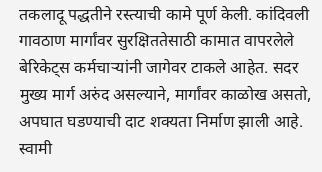तकलादू पद्धतीने रस्त्याची कामे पूर्ण केली. कांदिवली गावठाण मार्गांवर सुरक्षिततेसाठी कामात वापरलेले बेरिकेट्स कर्मचाऱ्यांनी जागेवर टाकले आहेत. सदर मुख्य मार्ग अरुंद असल्याने, मार्गांवर काळोख असतो, अपघात घडण्याची दाट शक्यता निर्माण झाली आहे. स्वामी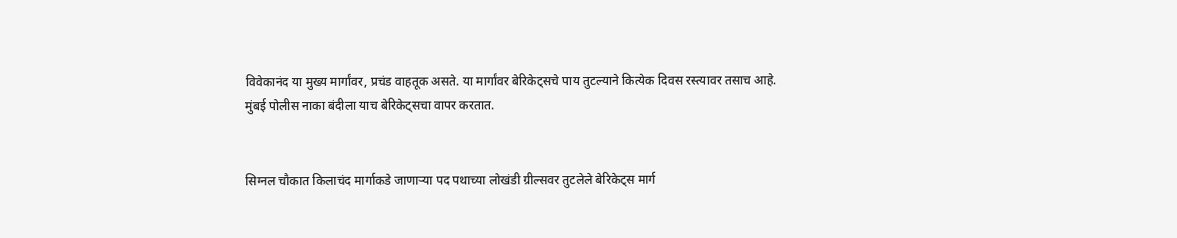विवेकानंद या मुख्य मार्गांवर, प्रचंड वाहतूक असते. या मार्गांवर बेरिकेट्सचे पाय तुटल्याने कित्येक दिवस रस्त्यावर तसाच आहे. मुंबई पोलीस नाका बंदीला याच बेरिकेट्सचा वापर करतात.


सिग्नल चौकात किलाचंद मार्गाकडे जाणाऱ्या पद पथाच्या लोखंडी ग्रील्सवर तुटलेले बेरिकेट्स मार्ग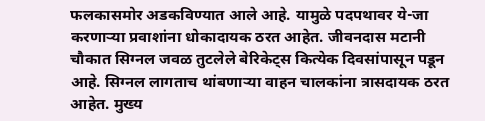फलकासमोर अडकविण्यात आले आहे. यामुळे पदपथावर ये-जा करणाऱ्या प्रवाशांना धोकादायक ठरत आहेत. जीवनदास मटानी चौकात सिग्नल जवळ तुटलेले बेरिकेट्स कित्येक दिवसांपासून पडून आहे. सिग्नल लागताच थांबणाऱ्या वाहन चालकांना त्रासदायक ठरत आहेत. मुख्य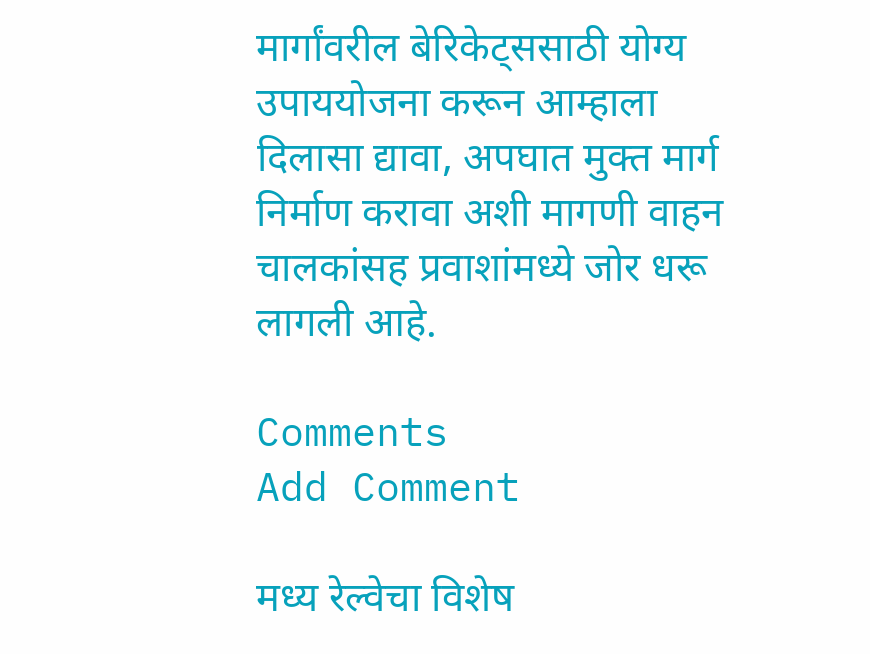मार्गांवरील बेरिकेट्ससाठी योग्य उपाययोजना करून आम्हाला दिलासा द्यावा, अपघात मुक्त मार्ग निर्माण करावा अशी मागणी वाहन चालकांसह प्रवाशांमध्ये जोर धरू लागली आहे.

Comments
Add Comment

मध्य रेल्वेचा विशेष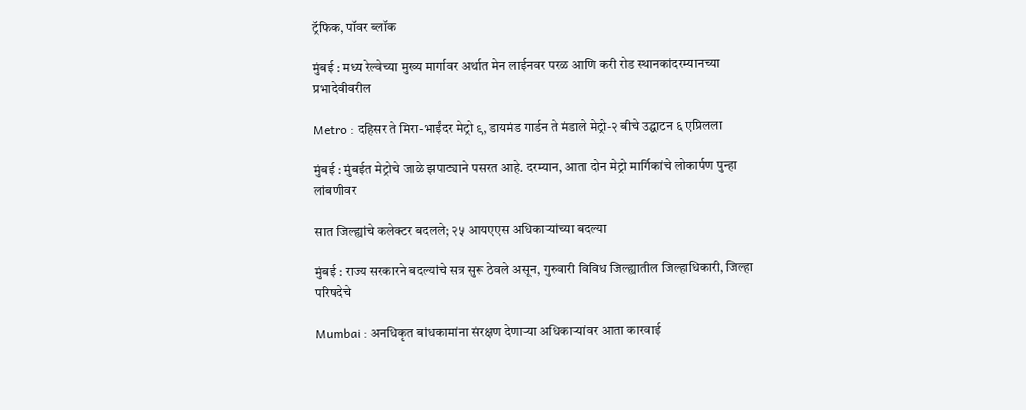ट्रॅफिक, पॉवर ब्लॉक

मुंबई : मध्य रेल्वेच्या मुख्य मार्गावर अर्थात मेन लाईनवर परळ आणि करी रोड स्थानकांदरम्यानच्या प्रभादेवीवरील

Metro : दहिसर ते मिरा-भाईंदर मेट्रो ९, डायमंड गार्डन ते मंडाले मेट्रो-२ बीचे उद्घाटन ६ एप्रिलला

मुंबई : मुंबईत मेट्रोचे जाळे झपाट्याने पसरत आहे. दरम्यान, आता दोन मेट्रो मार्गिकांचे लोकार्पण पुन्हा लांबणीवर

सात जिल्ह्यांचे कलेक्टर बदलले; २५ आयएएस अधिकाऱ्यांच्या बदल्या

मुंबई : राज्य सरकारने बदल्यांचे सत्र सुरू ठेवले असून, गुरुवारी विविध जिल्ह्यातील जिल्हाधिकारी, जिल्हा परिषदेचे

Mumbai : अनधिकृत बांधकामांना संरक्षण देणाऱ्या अधिकाऱ्यांवर आता कारवाई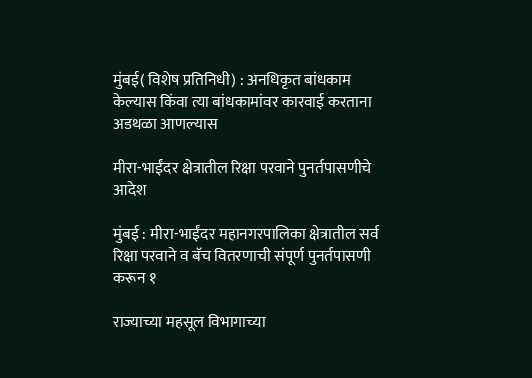मुंबई( विशेष प्रतिनिधी) : अनधिकृत बांधकाम केल्यास किंवा त्या बांधकामांवर कारवाई करताना अडथळा आणल्यास

मीरा-भाईंदर क्षेत्रातील रिक्षा परवाने पुनर्तपासणीचे आदेश

मुंबई : मीरा-भाईंदर महानगरपालिका क्षेत्रातील सर्व रिक्षा परवाने व बॅच वितरणाची संपूर्ण पुनर्तपासणी करून १

राज्याच्या महसूल विभागाच्या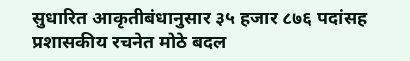सुधारित आकृतीबंधानुसार ३५ हजार ८७६ पदांसह प्रशासकीय रचनेत मोठे बदल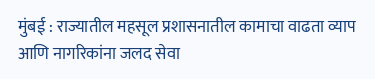मुंबई : राज्यातील महसूल प्रशासनातील कामाचा वाढता व्याप आणि नागरिकांना जलद सेवा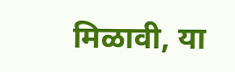मिळावी, या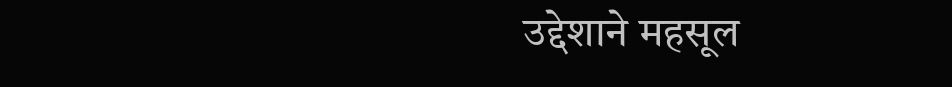उद्देशाने महसूल